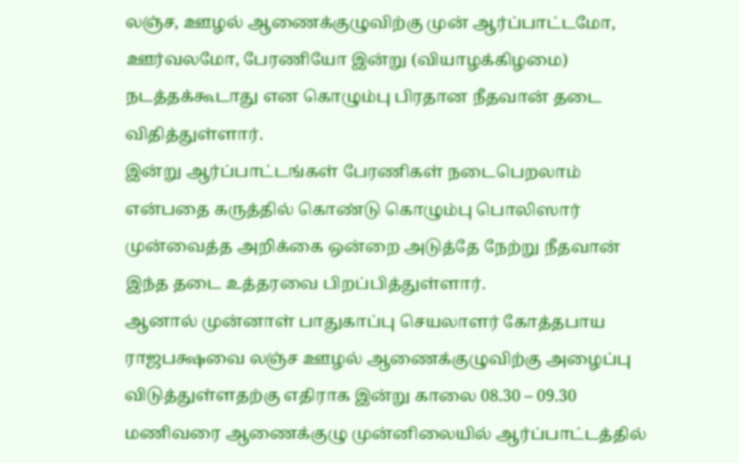லஞ்ச, ஊழல் ஆணைக்குழுவிற்கு முன் ஆர்ப்பாட்டமோ, ஊர்வலமோ, பேரணியோ இன்று (வியாழக்கிழமை) நடத்தக்கூடாது என கொழும்பு பிரதான நீதவான் தடை விதித்துள்ளார்.
இன்று ஆர்ப்பாட்டங்கள் பேரணிகள் நடைபெறலாம் என்பதை கருத்தில் கொண்டு கொழும்பு பொலிஸார் முன்வைத்த அறிக்கை ஒன்றை அடுத்தே நேற்று நீதவான் இந்த தடை உத்தரவை பிறப்பித்துள்ளார்.
ஆனால் முன்னாள் பாதுகாப்பு செயலாளர் கோத்தபாய ராஜபக்ஷவை லஞ்ச ஊழல் ஆணைக்குழுவிற்கு அழைப்பு விடுத்துள்ளதற்கு எதிராக இன்று காலை 08.30 – 09.30 மணிவரை ஆணைக்குழு முன்னிலையில் ஆர்ப்பாட்டத்தில்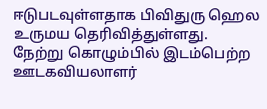ஈடுபடவுள்ளதாக பிவிதுரு ஹெல உருமய தெரிவித்துள்ளது.
நேற்று கொழும்பில் இடம்பெற்ற ஊடகவியலாளர்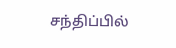சந்திப்பில்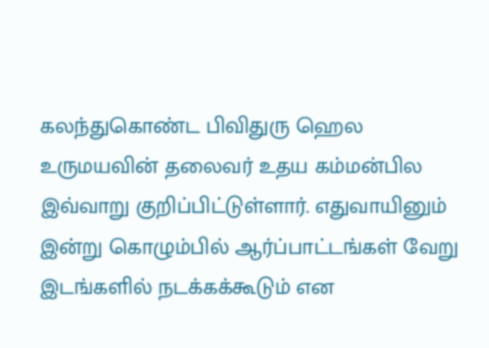கலந்துகொண்ட பிவிதுரு ஹெல உருமயவின் தலைவர் உதய கம்மன்பில இவ்வாறு குறிப்பிட்டுள்ளார். எதுவாயினும் இன்று கொழும்பில் ஆர்ப்பாட்டங்கள் வேறு இடங்களில் நடக்கக்கூடும் என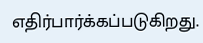எதிர்பார்க்கப்படுகிறது.